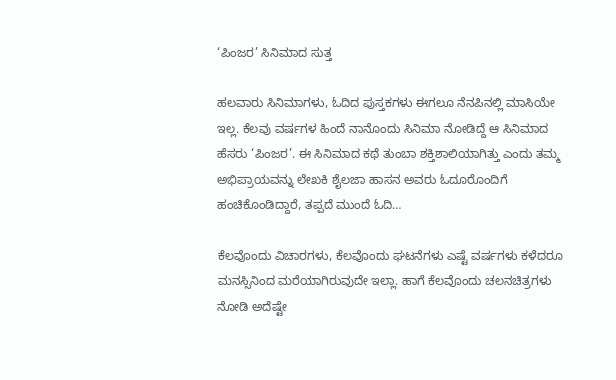‘ಪಿಂಜರ’ ಸಿನಿಮಾದ ಸುತ್ತ

ಹಲವಾರು ಸಿನಿಮಾಗಳು, ಓದಿದ ಪುಸ್ತಕಗಳು ಈಗಲೂ ನೆನಪಿನಲ್ಲಿ ಮಾಸಿಯೇ ಇಲ್ಲ. ಕೆಲವು ವರ್ಷಗಳ ಹಿಂದೆ ನಾನೊಂದು ಸಿನಿಮಾ ನೋಡಿದ್ದೆ ಆ ಸಿನಿಮಾದ ಹೆಸರು ‘ಪಿಂಜರ’. ಈ ಸಿನಿಮಾದ ಕಥೆ ತುಂಬಾ ಶಕ್ತಿಶಾಲಿಯಾಗಿತ್ತು ಎಂದು ತಮ್ಮ ಅಭಿಪ್ರಾಯವನ್ನು ಲೇಖಕಿ ಶೈಲಜಾ ಹಾಸನ ಅವರು ಓದೂರೊಂದಿಗೆ ಹಂಚಿಕೊಂಡಿದ್ದಾರೆ, ತಪ್ಪದೆ ಮುಂದೆ ಓದಿ…

ಕೆಲವೊಂದು ವಿಚಾರಗಳು, ಕೆಲವೊಂದು ಘಟನೆಗಳು ಎಷ್ಟೆ ವರ್ಷಗಳು ಕಳೆದರೂ ಮನಸ್ಸಿನಿಂದ ಮರೆಯಾಗಿರುವುದೇ ಇಲ್ಲಾ. ಹಾಗೆ ಕೆಲವೊಂದು ಚಲನಚಿತ್ರಗಳು ನೋಡಿ ಅದೆಷ್ಟೇ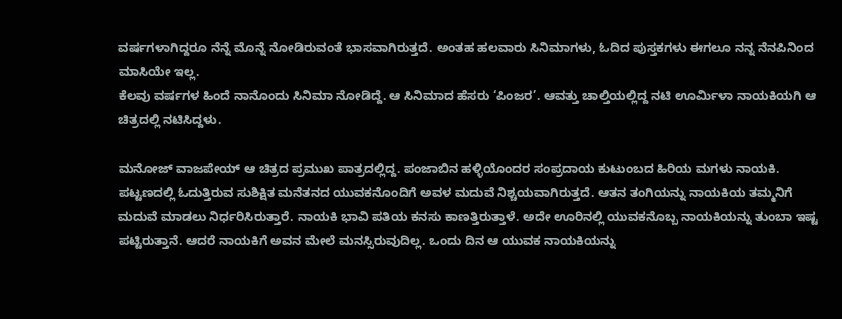ವರ್ಷಗಳಾಗಿದ್ದರೂ ನೆನ್ನೆ ಮೊನ್ನೆ ನೋಡಿರುವಂತೆ ಭಾಸವಾಗಿರುತ್ತದೆ. ಅಂತಹ ಹಲವಾರು ಸಿನಿಮಾಗಳು, ಓದಿದ ಪುಸ್ತಕಗಳು ಈಗಲೂ ನನ್ನ ನೆನಪಿನಿಂದ ಮಾಸಿಯೇ ಇಲ್ಲ.
ಕೆಲವು ವರ್ಷಗಳ ಹಿಂದೆ ನಾನೊಂದು ಸಿನಿಮಾ ನೋಡಿದ್ದೆ. ಆ ಸಿನಿಮಾದ ಹೆಸರು ‘ಪಿಂಜರ’. ಆವತ್ತು ಚಾಲ್ತಿಯಲ್ಲಿದ್ದ ನಟಿ ಊರ್ಮಿಳಾ ನಾಯಕಿಯಗಿ ಆ ಚಿತ್ರದಲ್ಲಿ ನಟಿಸಿದ್ದಳು.

ಮನೋಜ್ ವಾಜಪೇಯ್ ಆ ಚಿತ್ರದ ಪ್ರಮುಖ ಪಾತ್ರದಲ್ಲಿದ್ದ. ಪಂಜಾಬಿನ ಹಳ್ಳಿಯೊಂದರ ಸಂಪ್ರದಾಯ ಕುಟುಂಬದ ಹಿರಿಯ ಮಗಳು ನಾಯಕಿ. ಪಟ್ಟಣದಲ್ಲಿ ಓದುತ್ತಿರುವ ಸುಶಿಕ್ಷಿತ ಮನೆತನದ ಯುವಕನೊಂದಿಗೆ ಅವಳ ಮದುವೆ ನಿಶ್ಚಯವಾಗಿರುತ್ತದೆ. ಆತನ ತಂಗಿಯನ್ನು ನಾಯಕಿಯ ತಮ್ಮನಿಗೆ ಮದುವೆ ಮಾಡಲು ನಿರ್ಧರಿಸಿರುತ್ತಾರೆ. ನಾಯಕಿ ಭಾವಿ ಪತಿಯ ಕನಸು ಕಾಣತ್ತಿರುತ್ತಾಳೆ. ಅದೇ ಊರಿನಲ್ಲಿ ಯುವಕನೊಬ್ಬ ನಾಯಕಿಯನ್ನು ತುಂಬಾ ಇಷ್ಟ ಪಟ್ಟಿರುತ್ತಾನೆ. ಆದರೆ ನಾಯಕಿಗೆ ಅವನ ಮೇಲೆ ಮನಸ್ಸಿರುವುದಿಲ್ಲ. ಒಂದು ದಿನ ಆ ಯುವಕ ನಾಯಕಿಯನ್ನು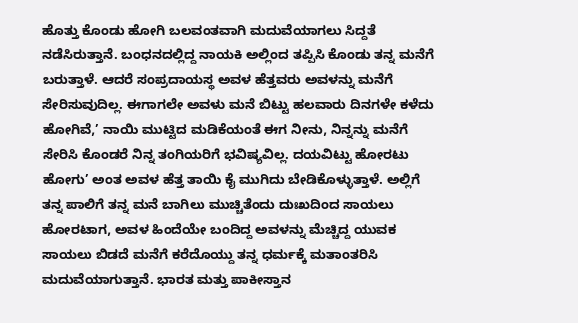ಹೊತ್ತು ಕೊಂಡು ಹೋಗಿ ಬಲವಂತವಾಗಿ ಮದುವೆಯಾಗಲು ಸಿದ್ದತೆ ನಡೆಸಿರುತ್ತಾನೆ. ಬಂಧನದಲ್ಲಿದ್ದ ನಾಯಕಿ ಅಲ್ಲಿಂದ ತಪ್ಪಿಸಿ ಕೊಂಡು ತನ್ನ ಮನೆಗೆ ಬರುತ್ತಾಳೆ. ಆದರೆ ಸಂಪ್ರದಾಯಸ್ಥ ಅವಳ ಹೆತ್ತವರು ಅವಳನ್ನು ಮನೆಗೆ ಸೇರಿಸುವುದಿಲ್ಲ. ಈಗಾಗಲೇ ಅವಳು ಮನೆ ಬಿಟ್ಟು ಹಲವಾರು ದಿನಗಳೇ ಕಳೆದು ಹೋಗಿವೆ,’ ನಾಯಿ ಮುಟ್ಟಿದ ಮಡಿಕೆಯಂತೆ ಈಗ ನೀನು, ನಿನ್ನನ್ನು ಮನೆಗೆ ಸೇರಿಸಿ ಕೊಂಡರೆ ನಿನ್ನ ತಂಗಿಯರಿಗೆ ಭವಿಷ್ಯವಿಲ್ಲ. ದಯವಿಟ್ಟು ಹೋರಟು ಹೋಗು’ ಅಂತ ಅವಳ ಹೆತ್ತ ತಾಯಿ ಕೈ ಮುಗಿದು ಬೇಡಿಕೊಳ್ಳುತ್ತಾಳೆ. ಅಲ್ಲಿಗೆ ತನ್ನ ಪಾಲಿಗೆ ತನ್ನ ಮನೆ ಬಾಗಿಲು ಮುಚ್ಚಿತೆಂದು ದುಃಖದಿಂದ ಸಾಯಲು ಹೋರಟಾಗ, ಅವಳ ಹಿಂದೆಯೇ ಬಂದಿದ್ದ ಅವಳನ್ನು ಮೆಚ್ಚಿದ್ದ ಯುವಕ ಸಾಯಲು ಬಿಡದೆ ಮನೆಗೆ ಕರೆದೊಯ್ದು ತನ್ನ ಧರ್ಮಕ್ಕೆ ಮತಾಂತರಿಸಿ ಮದುವೆಯಾಗುತ್ತಾನೆ. ಭಾರತ ಮತ್ತು ಪಾಕೀಸ್ತಾನ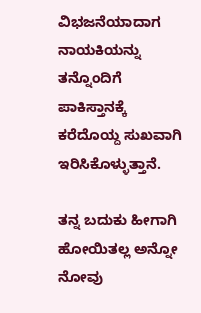ವಿಭಜನೆಯಾದಾಗ ನಾಯಕಿಯನ್ನು ತನ್ನೊಂದಿಗೆ ಪಾಕಿಸ್ತಾನಕ್ಕೆ ಕರೆದೊಯ್ದ ಸುಖವಾಗಿ ಇರಿಸಿಕೊಳ್ಳುತ್ತಾನೆ.

ತನ್ನ ಬದುಕು ಹೀಗಾಗಿ ಹೋಯಿತಲ್ಲ ಅನ್ನೋ ನೋವು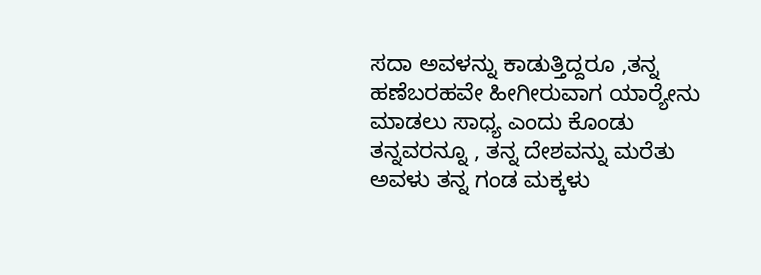ಸದಾ ಅವಳನ್ನು ಕಾಡುತ್ತಿದ್ದರೂ ,ತನ್ನ ಹಣೆಬರಹವೇ ಹೀಗೀರುವಾಗ ಯಾರ‍್ಯೇನು ಮಾಡಲು ಸಾಧ್ಯ ಎಂದು ಕೊಂಡು ತನ್ನವರನ್ನೂ , ತನ್ನ ದೇಶವನ್ನು ಮರೆತು ಅವಳು ತನ್ನ ಗಂಡ ಮಕ್ಕಳು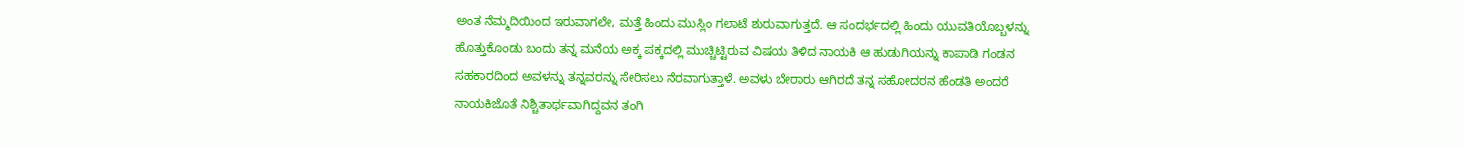ಅಂತ ನೆಮ್ಮದಿಯಿಂದ ಇರುವಾಗಲೇ, ಮತ್ತೆ ಹಿಂದು ಮುಸ್ಲಿಂ ಗಲಾಟೆ ಶುರುವಾಗುತ್ತದೆ. ಆ ಸಂದರ್ಭದಲ್ಲಿ ಹಿಂದು ಯುವತಿಯೊಬ್ಬಳನ್ನು ಹೊತ್ತುಕೊಂಡು ಬಂದು ತನ್ನ ಮನೆಯ ಅಕ್ಕ ಪಕ್ಕದಲ್ಲಿ ಮುಚ್ಚಿಟ್ಟಿರುವ ವಿಷಯ ತಿಳಿದ ನಾಯಕಿ ಆ ಹುಡುಗಿಯನ್ನು ಕಾಪಾಡಿ ಗಂಡನ ಸಹಕಾರದಿಂದ ಅವಳನ್ನು ತನ್ನವರನ್ನು ಸೇರಿಸಲು ನೆರವಾಗುತ್ತಾಳೆ. ಅವಳು ಬೇರಾರು ಆಗಿರದೆ ತನ್ನ ಸಹೋದರನ ಹೆಂಡತಿ ಅಂದರೆ ನಾಯಕಿಜೊತೆ ನಿಶ್ಚಿತಾರ್ಥವಾಗಿದ್ದವನ ತಂಗಿ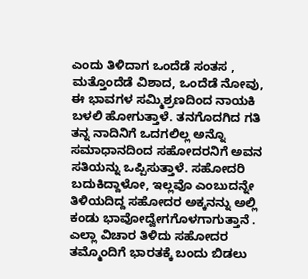ಎಂದು ತಿಳಿದಾಗ ಒಂದೆಡೆ ಸಂತಸ , ಮತ್ತೊಂದೆಡೆ ವಿಶಾದ, ಒಂದೆಡೆ ನೋವು, ಈ ಭಾವಗಳ ಸಮ್ಮಿಶ್ರಣದಿಂದ ನಾಯಕಿ ಬಳಲಿ ಹೋಗುತ್ತಾಳೆ. ತನಗೊದಗಿದ ಗತಿ ತನ್ನ ನಾದಿನಿಗೆ ಒದಗಲಿಲ್ಲ ಅನ್ನೊ ಸಮಾಧಾನದಿಂದ ಸಹೋದರನಿಗೆ ಅವನ ಸತಿಯನ್ನು ಒಪ್ಪಿಸುತ್ತಾಳೆ. ಸಹೋದರಿ ಬದುಕಿದ್ದಾಳೋ, ಇಲ್ಲವೊ ಎಂಬುದನ್ನೇ ತಿಳಿಯದಿದ್ದ ಸಹೋದರ ಅಕ್ಕನನ್ನು ಅಲ್ಲಿ ಕಂಡು ಭಾವೋದ್ವೇಗಗೊಳಗಾಗುತ್ತಾನೆ . ಎಲ್ಲಾ ವಿಚಾರ ತಿಳಿದು ಸಹೋದರ ತಮ್ಮೊಂದಿಗೆ ಭಾರತಕ್ಕೆ ಬಂದು ಬಿಡಲು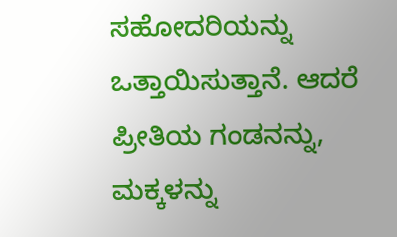ಸಹೋದರಿಯನ್ನು ಒತ್ತಾಯಿಸುತ್ತಾನೆ. ಆದರೆ ಪ್ರೀತಿಯ ಗಂಡನನ್ನು, ಮಕ್ಕಳನ್ನು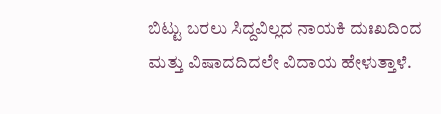ಬಿಟ್ಟು ಬರಲು ಸಿದ್ದವಿಲ್ಲದ ನಾಯಕಿ ದುಃಖದಿಂದ ಮತ್ತು ವಿಷಾದದಿದಲೇ ವಿದಾಯ ಹೇಳುತ್ತಾಳೆ.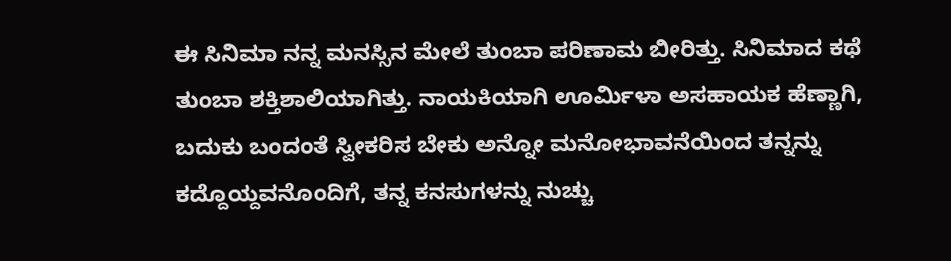ಈ ಸಿನಿಮಾ ನನ್ನ ಮನಸ್ಸಿನ ಮೇಲೆ ತುಂಬಾ ಪರಿಣಾಮ ಬೀರಿತ್ತು. ಸಿನಿಮಾದ ಕಥೆ ತುಂಬಾ ಶಕ್ತಿಶಾಲಿಯಾಗಿತ್ತು. ನಾಯಕಿಯಾಗಿ ಊರ್ಮಿಳಾ ಅಸಹಾಯಕ ಹೆಣ್ಣಾಗಿ, ಬದುಕು ಬಂದಂತೆ ಸ್ವೀಕರಿಸ ಬೇಕು ಅನ್ನೋ ಮನೋಭಾವನೆಯಿಂದ ತನ್ನನ್ನು ಕದ್ದೊಯ್ದವನೊಂದಿಗೆ, ತನ್ನ ಕನಸುಗಳನ್ನು ನುಚ್ಚು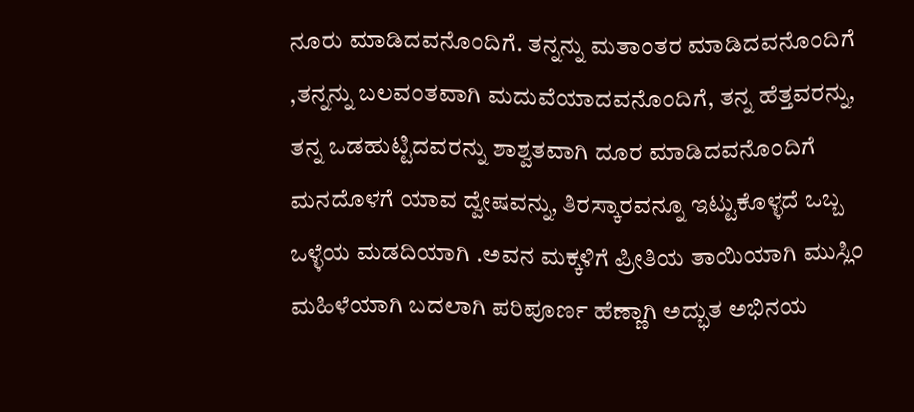ನೂರು ಮಾಡಿದವನೊಂದಿಗೆ. ತನ್ನನ್ನು ಮತಾಂತರ ಮಾಡಿದವನೊಂದಿಗೆ ,ತನ್ನನ್ನು ಬಲವಂತವಾಗಿ ಮದುವೆಯಾದವನೊಂದಿಗೆ, ತನ್ನ ಹೆತ್ತವರನ್ನು, ತನ್ನ ಒಡಹುಟ್ಟಿದವರನ್ನು ಶಾಶ್ವತವಾಗಿ ದೂರ ಮಾಡಿದವನೊಂದಿಗೆ ಮನದೊಳಗೆ ಯಾವ ದ್ವೇಷವನ್ನು, ತಿರಸ್ಕಾರವನ್ನೂ ಇಟ್ಟುಕೊಳ್ಳದೆ ಒಬ್ಬ ಒಳ್ಳೆಯ ಮಡದಿಯಾಗಿ .ಅವನ ಮಕ್ಕಳಿಗೆ ಪ್ರೀತಿಯ ತಾಯಿಯಾಗಿ ಮುಸ್ಲಿಂ ಮಹಿಳೆಯಾಗಿ ಬದಲಾಗಿ ಪರಿಪೂರ್ಣ ಹೆಣ್ಣಾಗಿ ಅದ್ಭುತ ಅಭಿನಯ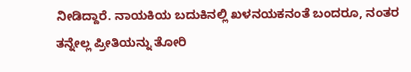ನೀಡಿದ್ದಾರೆ. ನಾಯಕಿಯ ಬದುಕಿನಲ್ಲಿ ಖಳನಯಕನಂತೆ ಬಂದರೂ, ನಂತರ ತನ್ನೇಲ್ಲ ಪ್ರೀತಿಯನ್ನು ತೋರಿ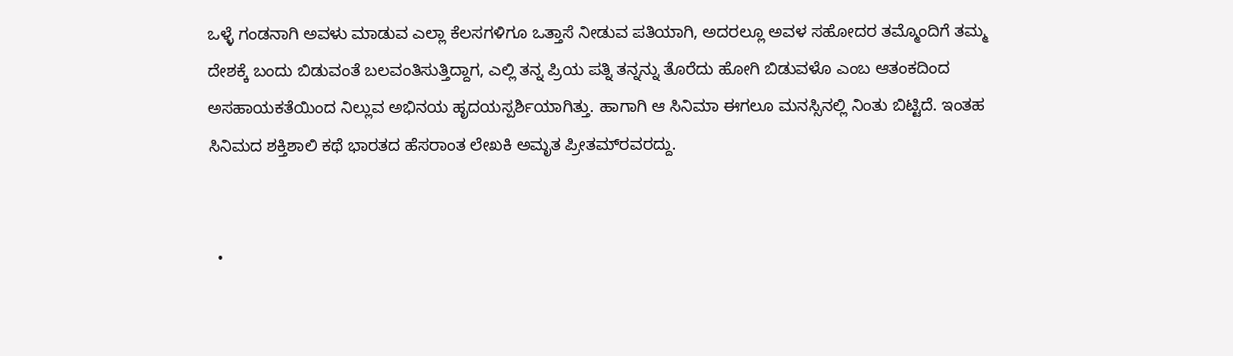ಒಳ್ಳೆ ಗಂಡನಾಗಿ ಅವಳು ಮಾಡುವ ಎಲ್ಲಾ ಕೆಲಸಗಳಿಗೂ ಒತ್ತಾಸೆ ನೀಡುವ ಪತಿಯಾಗಿ, ಅದರಲ್ಲೂ ಅವಳ ಸಹೋದರ ತಮ್ಮೊಂದಿಗೆ ತಮ್ಮ ದೇಶಕ್ಕೆ ಬಂದು ಬಿಡುವಂತೆ ಬಲವಂತಿಸುತ್ತಿದ್ದಾಗ, ಎಲ್ಲಿ ತನ್ನ ಪ್ರಿಯ ಪತ್ನಿ ತನ್ನನ್ನು ತೊರೆದು ಹೋಗಿ ಬಿಡುವಳೊ ಎಂಬ ಆತಂಕದಿಂದ ಅಸಹಾಯಕತೆಯಿಂದ ನಿಲ್ಲುವ ಅಭಿನಯ ಹೃದಯಸ್ಪರ್ಶಿಯಾಗಿತ್ತು. ಹಾಗಾಗಿ ಆ ಸಿನಿಮಾ ಈಗಲೂ ಮನಸ್ಸಿನಲ್ಲಿ ನಿಂತು ಬಿಟ್ಟಿದೆ. ಇಂತಹ ಸಿನಿಮದ ಶಕ್ತಿಶಾಲಿ ಕಥೆ ಭಾರತದ ಹೆಸರಾಂತ ಲೇಖಕಿ ಅಮೃತ ಪ್ರೀತಮ್‌ರವರದ್ದು.


  •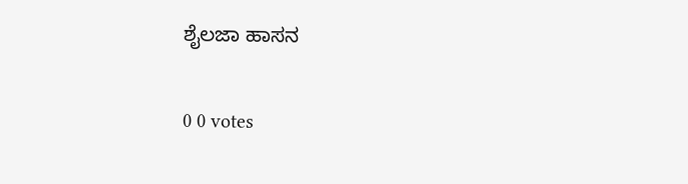ಶೈಲಜಾ ಹಾಸನ

0 0 votes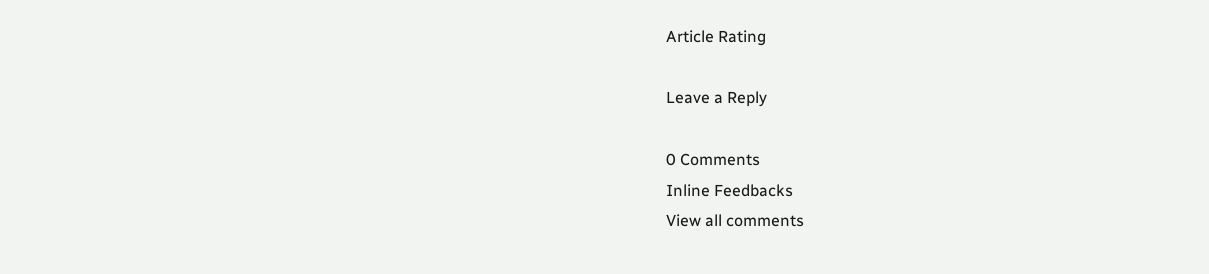Article Rating

Leave a Reply

0 Comments
Inline Feedbacks
View all comments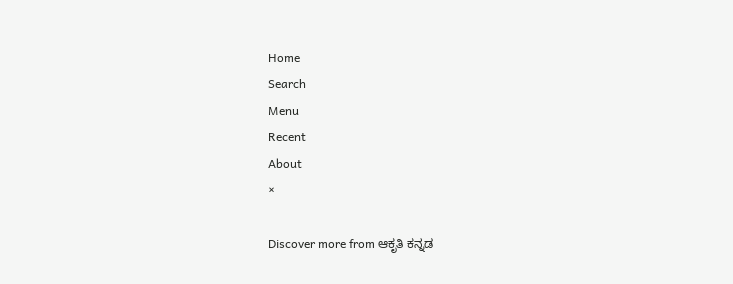Home
Search
Menu
Recent
About
×

Discover more from ಆಕೃತಿ ಕನ್ನಡ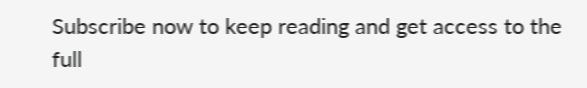Subscribe now to keep reading and get access to the full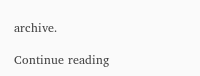archive.

Continue reading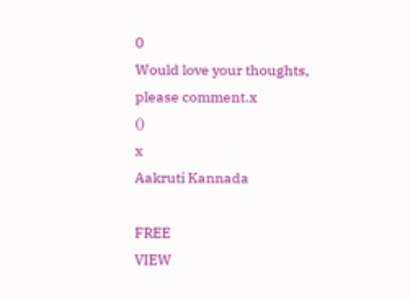0
Would love your thoughts, please comment.x
()
x
Aakruti Kannada

FREE
VIEW